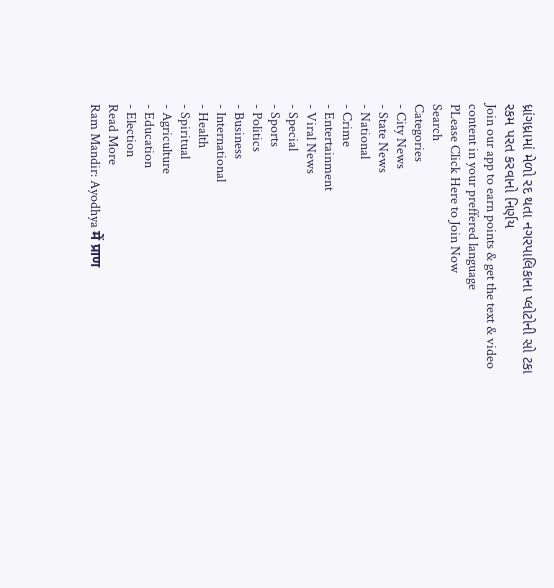ધ્રાંગધ્રામાં મેળો રદ થતા નગરપાલિકાના પ્લોટોની સો ટકા રકમ પરત કરવાનો નિર્ણય
Join our app to earn points & get the text & video content in your preffered language
PLease Click Here to Join Now
Search
Categories
- City News
- State News
- National
- Crime
- Entertainment
- Viral News
- Special
- Sports
- Politics
- Business
- International
- Health
- Spiritual
- Agriculture
- Education
- Election
Read More
Ram Mandir: Ayodhya में प्राण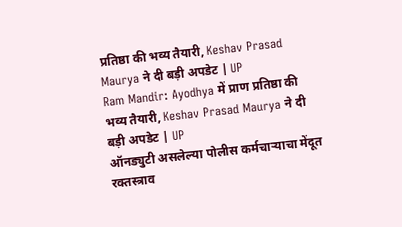प्रतिष्ठा की भव्य तैयारी, Keshav Prasad Maurya ने दी बड़ी अपडेट | UP
Ram Mandir: Ayodhya में प्राण प्रतिष्ठा की भव्य तैयारी, Keshav Prasad Maurya ने दी बड़ी अपडेट | UP
ऑनड्युटी असलेल्या पोलीस कर्मचाऱ्याचा मेंदूत रक्तस्त्राव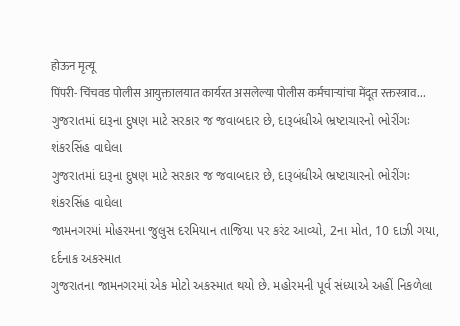होऊन मृत्यू
पिंपरी- चिंचवड पोलीस आयुक्तालयात कार्यरत असलेल्या पोलीस कर्मचाऱ्यांचा मेंदूत रक्तस्त्राव...
ગુજરાતમાં દારૂના દુષણ માટે સરકાર જ જવાબદાર છે, દારૂબંધીએ ભ્રષ્ટાચારનો ભોરીંગઃ શંકરસિંહ વાઘેલા
ગુજરાતમાં દારૂના દુષણ માટે સરકાર જ જવાબદાર છે, દારૂબંધીએ ભ્રષ્ટાચારનો ભોરીંગઃ શંકરસિંહ વાઘેલા
જામનગરમાં મોહરમના જુલુસ દરમિયાન તાજિયા પર કરંટ આવ્યો, 2ના મોત, 10 દાઝી ગયા, દર્દનાક અકસ્માત
ગુજરાતના જામનગરમાં એક મોટો અકસ્માત થયો છે. મહોરમની પૂર્વ સંધ્યાએ અહીં નિકળેલા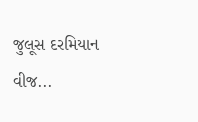જુલૂસ દરમિયાન વીજ...